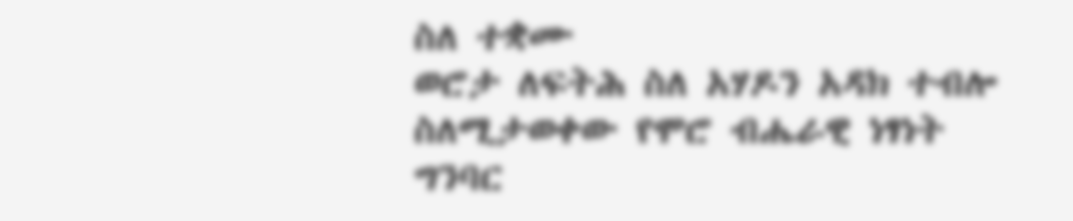ስለ ተቋሙ
ወሮታ ለፍትሕ ስለ አሃዶን አዳክ ተብሎ ስለሚታወቀው የሞሮ ብሔራዊ ነፃነት ግንባር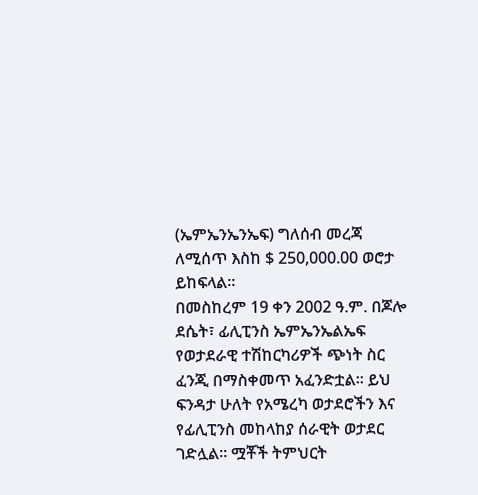(ኤምኤንኤንኤፍ) ግለሰብ መረጃ ለሚሰጥ እስከ $ 250,000.00 ወሮታ ይከፍላል፡፡
በመስከረም 19 ቀን 2002 ዓ.ም. በጆሎ ደሴት፣ ፊሊፒንስ ኤምኤንኤልኤፍ የወታደራዊ ተሽከርካሪዎች ጭነት ስር ፈንጂ በማስቀመጥ አፈንድቷል፡፡ ይህ ፍንዳታ ሁለት የአሜረካ ወታደሮችን እና የፊሊፒንስ መከላከያ ሰራዊት ወታደር ገድሏል፡፡ ሟቾች ትምህርት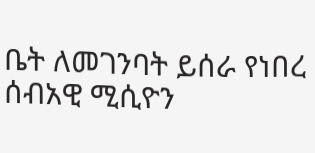ቤት ለመገንባት ይሰራ የነበረ ሰብአዊ ሚሲዮን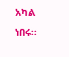አካል ነበሩ፡፡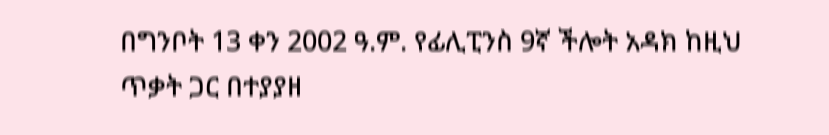በግንቦት 13 ቀን 2002 ዓ.ም. የፊሊፒንስ 9ኛ ችሎት አዳክ ከዚህ ጥቃት ጋር በተያያዘ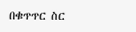በቁጥጥር ስር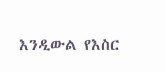እንዲውል የእስር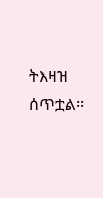ትእዛዝ ሰጥቷል፡፡